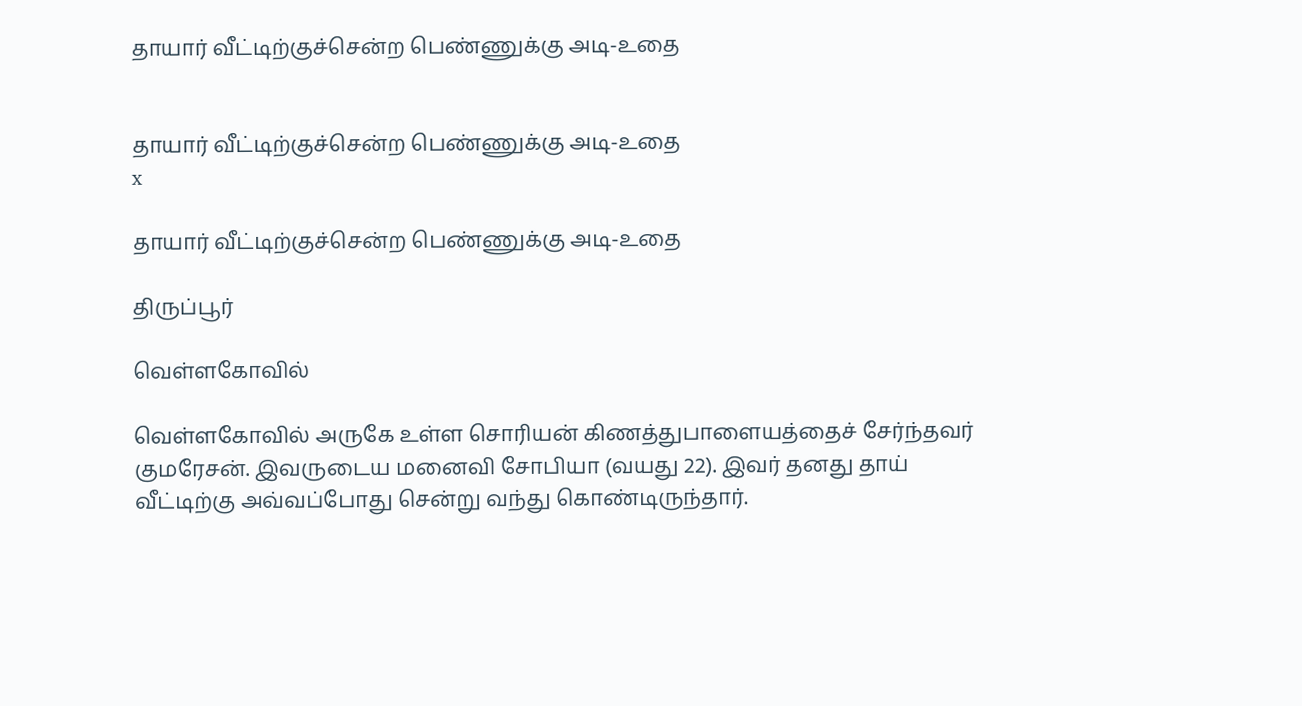தாயார் வீட்டிற்குச்சென்ற பெண்ணுக்கு அடி-உதை


தாயார் வீட்டிற்குச்சென்ற பெண்ணுக்கு அடி-உதை
x

தாயார் வீட்டிற்குச்சென்ற பெண்ணுக்கு அடி-உதை

திருப்பூர்

வெள்ளகோவில்

வெள்ளகோவில் அருகே உள்ள சொரியன் கிணத்துபாளையத்தைச் சேர்ந்தவர் குமரேசன். இவருடைய மனைவி சோபியா (வயது 22). இவர் தனது தாய் வீட்டிற்கு அவ்வப்போது சென்று வந்து கொண்டிருந்தார்.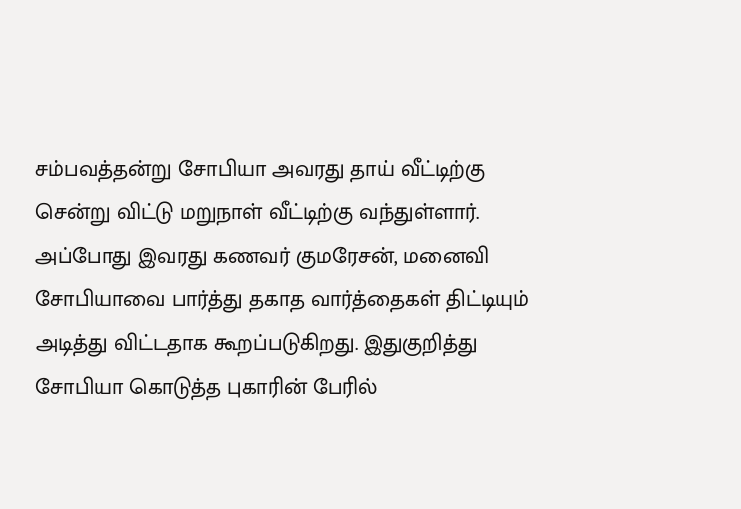சம்பவத்தன்று சோபியா அவரது தாய் வீட்டிற்கு சென்று விட்டு மறுநாள் வீட்டிற்கு வந்துள்ளார். அப்போது இவரது கணவர் குமரேசன், மனைவி சோபியாவை பார்த்து தகாத வார்த்தைகள் திட்டியும் அடித்து விட்டதாக கூறப்படுகிறது. இதுகுறித்து சோபியா கொடுத்த புகாரின் பேரில்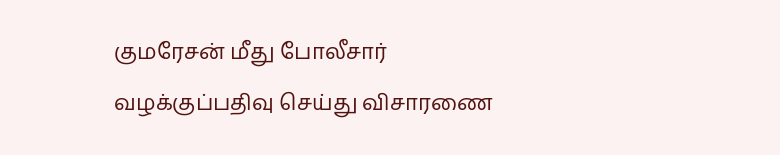குமரேசன் மீது போலீசார் வழக்குப்பதிவு செய்து விசாரணை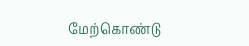மேற்கொண்டு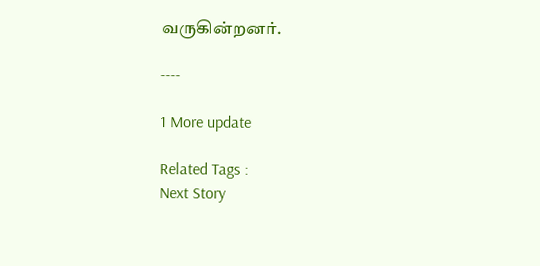வருகின்றனர்.

----

1 More update

Related Tags :
Next Story